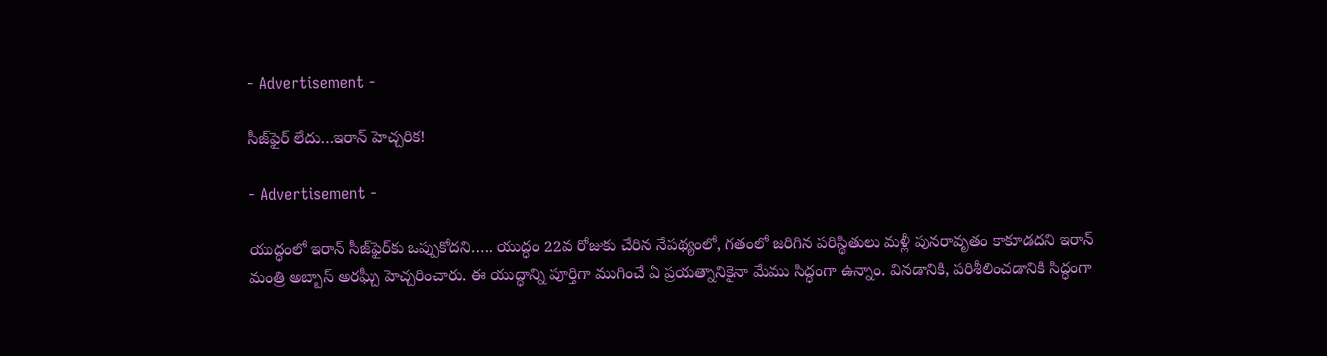- Advertisement -

సీజ్‌ఫైర్ లేదు…ఇరాన్ హెచ్చరిక!

- Advertisement -

యుద్ధంలో ఇరాన్ సీజ్‌ఫైర్‌కు ఒప్పుకోదని….. యుద్ధం 22వ రోజుకు చేరిన నేపథ్యంలో, గతంలో జరిగిన పరిస్థితులు మళ్లీ పునరావృతం కాకూడదని ఇరాన్ మంత్రి అబ్బాస్ అరఘ్చీ హెచ్చరించారు. ఈ యుద్ధాన్ని పూర్తిగా ముగించే ఏ ప్రయత్నానికైనా మేము సిద్ధంగా ఉన్నాం. వినడానికి, పరిశీలించడానికి సిద్ధంగా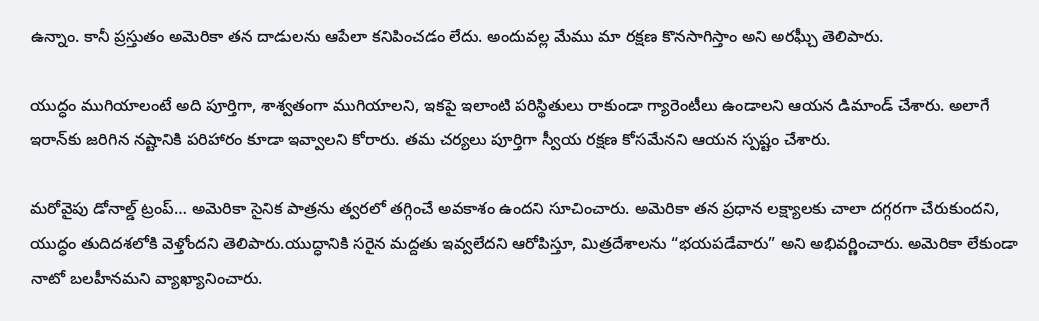ఉన్నాం. కానీ ప్రస్తుతం అమెరికా తన దాడులను ఆపేలా కనిపించడం లేదు. అందువల్ల మేము మా రక్షణ కొనసాగిస్తాం అని అరఘ్చీ తెలిపారు.

యుద్ధం ముగియాలంటే అది పూర్తిగా, శాశ్వతంగా ముగియాలని, ఇకపై ఇలాంటి పరిస్థితులు రాకుండా గ్యారెంటీలు ఉండాలని ఆయన డిమాండ్ చేశారు. అలాగే ఇరాన్‌కు జరిగిన నష్టానికి పరిహారం కూడా ఇవ్వాలని కోరారు. తమ చర్యలు పూర్తిగా స్వీయ రక్షణ కోసమేనని ఆయన స్పష్టం చేశారు.

మరోవైపు డోనాల్డ్ ట్రంప్… అమెరికా సైనిక పాత్రను త్వరలో తగ్గించే అవకాశం ఉందని సూచించారు. అమెరికా తన ప్రధాన లక్ష్యాలకు చాలా దగ్గరగా చేరుకుందని, యుద్ధం తుదిదశలోకి వెళ్తోందని తెలిపారు.యుద్ధానికి సరైన మద్దతు ఇవ్వలేదని ఆరోపిస్తూ, మిత్రదేశాలను “భయపడేవారు” అని అభివర్ణించారు. అమెరికా లేకుండా నాటో బలహీనమని వ్యాఖ్యానించారు.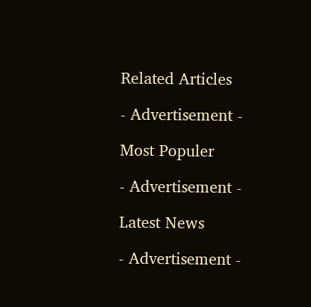Related Articles

- Advertisement -

Most Populer

- Advertisement -

Latest News

- Advertisement -